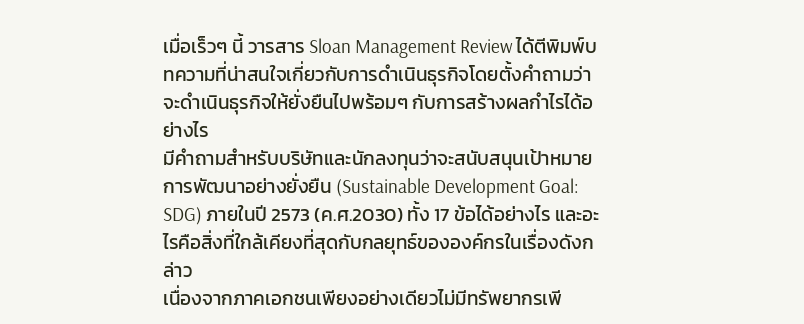เมื่อเร็วๆ นี้ วารสาร Sloan Management Review ได้ตีพิมพ์บทความที่น่าสนใจเกี่ยวกับการดำเนินธุรกิจโดยตั้งคำถามว่าจะดำเนินธุรกิจให้ยั่งยืนไปพร้อมๆ กับการสร้างผลกำไรได้อย่างไร
มีคำถามสำหรับบริษัทและนักลงทุนว่าจะสนับสนุนเป้าหมายการพัฒนาอย่างยั่งยืน (Sustainable Development Goal: SDG) ภายในปี 2573 (ค.ศ.2030) ทั้ง 17 ข้อได้อย่างไร และอะไรคือสิ่งที่ใกล้เคียงที่สุดกับกลยุทธ์ขององค์กรในเรื่องดังกล่าว
เนื่องจากภาคเอกชนเพียงอย่างเดียวไม่มีทรัพยากรเพี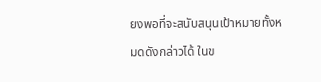ยงพอที่จะสนับสนุนเป้าหมายทั้งหมดดังกล่าวได้ ในข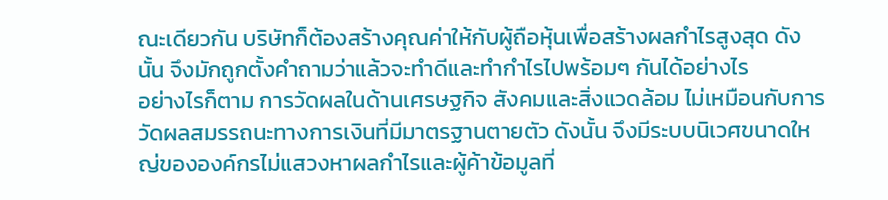ณะเดียวกัน บริษัทก็ต้องสร้างคุณค่าให้กับผู้ถือหุ้นเพื่อสร้างผลกำไรสูงสุด ดังนั้น จึงมักถูกตั้งคำถามว่าแล้วจะทำดีและทำกำไรไปพร้อมๆ กันได้อย่างไร
อย่างไรก็ตาม การวัดผลในด้านเศรษฐกิจ สังคมและสิ่งแวดล้อม ไม่เหมือนกับการวัดผลสมรรถนะทางการเงินที่มีมาตรฐานตายตัว ดังนั้น จึงมีระบบนิเวศขนาดใหญ่ขององค์กรไม่แสวงหาผลกำไรและผู้ค้าข้อมูลที่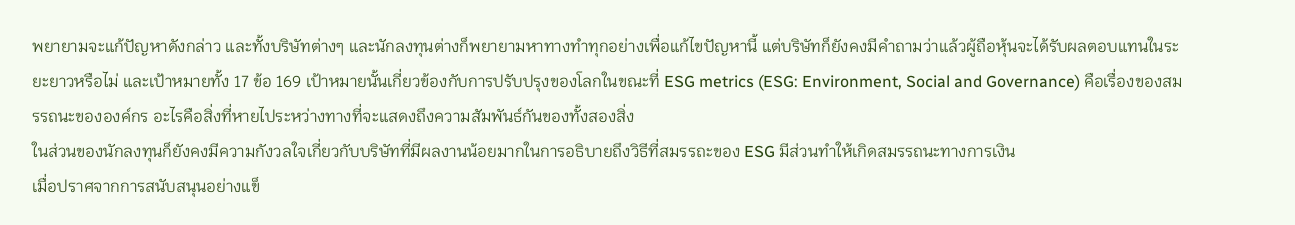พยายามจะแก้ปัญหาดังกล่าว และทั้งบริษัทต่างๆ และนักลงทุนต่างก็พยายามหาทางทำทุกอย่างเพื่อแก้ไขปัญหานี้ แต่บริษัทก็ยังคงมีคำถามว่าแล้วผู้ถือหุ้นจะได้รับผลตอบแทนในระยะยาวหรือไม่ และเป้าหมายทั้ง 17 ข้อ 169 เป้าหมายนั้นเกี่ยวข้องกับการปรับปรุงของโลกในขณะที่ ESG metrics (ESG: Environment, Social and Governance) คือเรื่องของสมรรถนะขององค์กร อะไรคือสิ่งที่หายไประหว่างทางที่จะแสดงถึงความสัมพันธ์กันของทั้งสองสิ่ง
ในส่วนของนักลงทุนก็ยังคงมีความกังวลใจเกี่ยวกับบริษัทที่มีผลงานน้อยมากในการอธิบายถึงวิธีที่สมรรถะของ ESG มีส่วนทำให้เกิดสมรรถนะทางการเงิน
เมื่อปราศจากการสนับสนุนอย่างแข็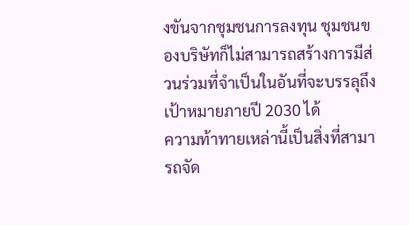งขันจากชุมชนการลงทุน ชุมชนของบริษัทก็ไม่สามารถสร้างการมีส่วนร่วมที่จำเป็นในอันที่จะบรรลุถึงเป้าหมายภายปี 2030 ได้
ความท้าทายเหล่านี้เป็นสิ่งที่สามารถจัด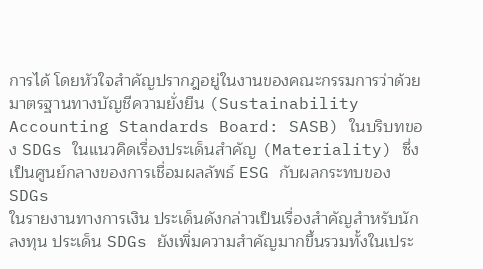การได้ โดยหัวใจสำคัญปรากฎอยู่ในงานของคณะกรรมการว่าด้วยมาตรฐานทางบัญชีความยั่งยืน (Sustainability Accounting Standards Board: SASB) ในบริบทของ SDGs ในแนวคิดเรื่องประเด็นสำคัญ (Materiality) ซึ่งเป็นศูนย์กลางของการเชื่อมผลลัพธ์ ESG กับผลกระทบของ SDGs
ในรายงานทางการเงิน ประเด็นดังกล่าวเป็นเรื่องสำคัญสำหรับนักลงทุน ประเด็น SDGs ยังเพิ่มความสำคัญมากขึ้นรวมทั้งในเประ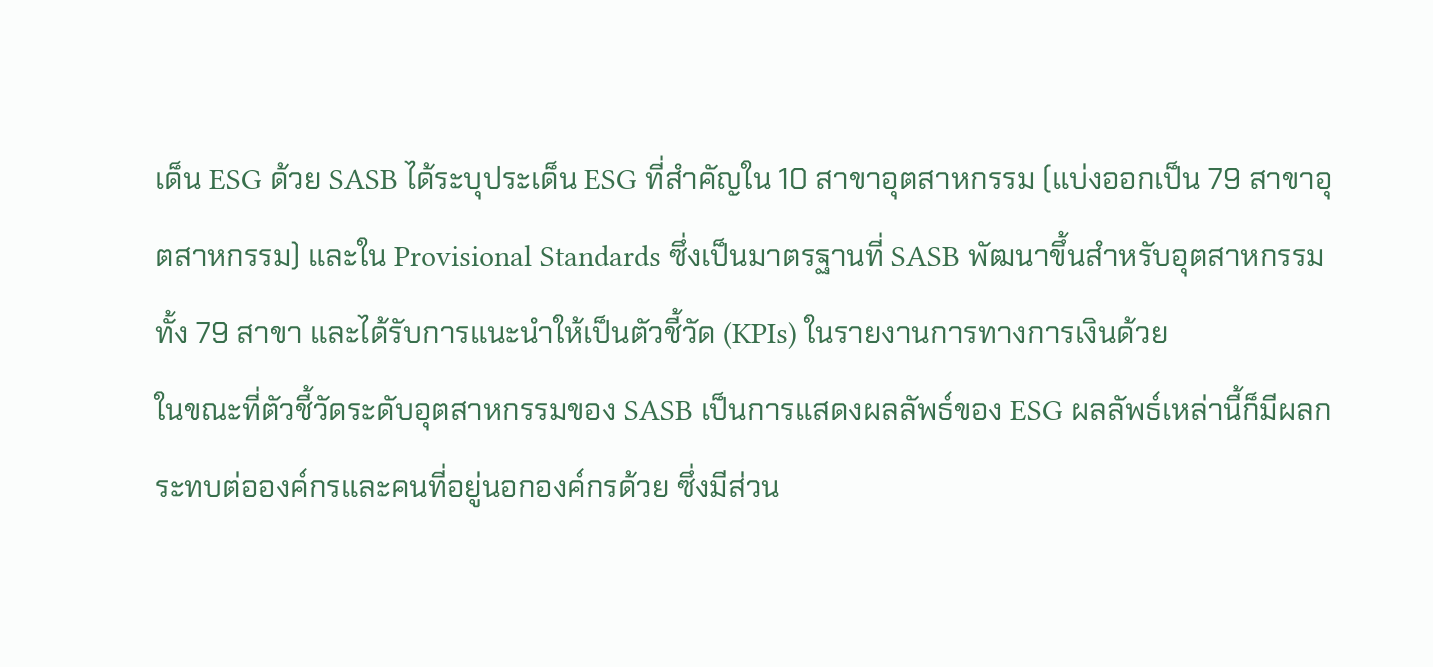เด็น ESG ด้วย SASB ได้ระบุประเด็น ESG ที่สำคัญใน 10 สาขาอุตสาหกรรม (แบ่งออกเป็น 79 สาขาอุตสาหกรรม) และใน Provisional Standards ซึ่งเป็นมาตรฐานที่ SASB พัฒนาขึ้นสำหรับอุตสาหกรรมทั้ง 79 สาขา และได้รับการแนะนำให้เป็นตัวชี้วัด (KPIs) ในรายงานการทางการเงินด้วย
ในขณะที่ตัวชี้วัดระดับอุตสาหกรรมของ SASB เป็นการแสดงผลลัพธ์ของ ESG ผลลัพธ์เหล่านี้ก็มีผลกระทบต่อองค์กรและคนที่อยู่นอกองค์กรด้วย ซึ่งมีส่วน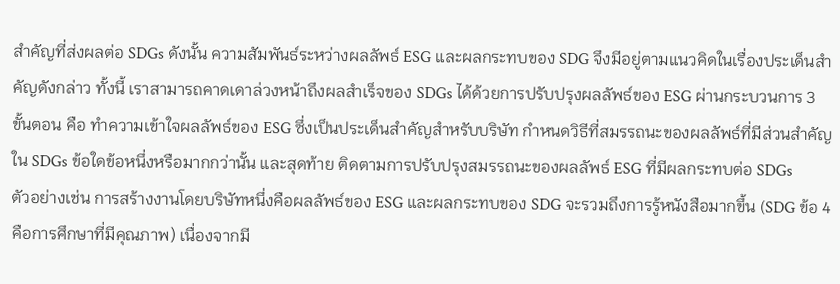สำคัญที่ส่งผลต่อ SDGs ดังนั้น ความสัมพันธ์ระหว่างผลลัพธ์ ESG และผลกระทบของ SDG จึงมีอยู่ตามแนวคิดในเรื่องประเด็นสำคัญดังกล่าว ทั้งนี้ เราสามารถคาดเดาล่วงหน้าถึงผลสำเร็จของ SDGs ได้ด้วยการปรับปรุงผลลัพธ์ของ ESG ผ่านกระบวนการ 3 ขั้นตอน คือ ทำความเข้าใจผลลัพธ์ของ ESG ซึ่งเป็นประเด็นสำคัญสำหรับบริษัท กำหนดวิธีที่สมรรถนะของผลลัพธ์ที่มีส่วนสำคัญใน SDGs ข้อใดข้อหนึ่งหรือมากกว่านั้น และสุดท้าย ติดตามการปรับปรุงสมรรถนะของผลลัพธ์ ESG ที่มีผลกระทบต่อ SDGs
ตัวอย่างเช่น การสร้างงานโดยบริษัทหนึ่งคือผลลัพธ์ของ ESG และผลกระทบของ SDG จะรวมถึงการรู้หนังสือมากขึ้น (SDG ข้อ 4 คือการศึกษาที่มีคุณภาพ) เนื่องจากมี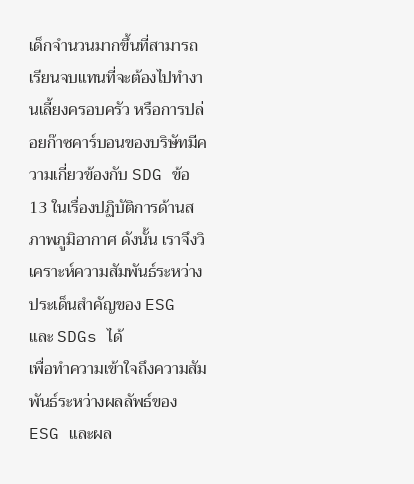เด็กจำนวนมากขึ้นที่สามารถเรียนจบแทนที่จะต้องไปทำงานเลี้ยงครอบครัว หรือการปล่อยก๊าซคาร์บอนของบริษัทมีความเกี่ยวข้องกับ SDG ข้อ 13 ในเรื่องปฏิบัติการด้านสภาพภูมิอากาศ ดังนั้น เราจึงวิเคราะห์ความสัมพันธ์ระหว่างประเด็นสำคัญของ ESG และ SDGs ได้
เพื่อทำความเข้าใจถึงความสัมพันธ์ระหว่างผลลัพธ์ของ ESG และผล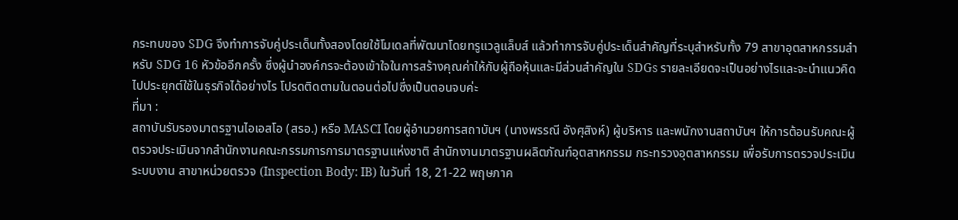กระทบของ SDG จึงทำการจับคู่ประเด็นทั้งสองโดยใช้โมเดลที่พัฒนาโดยทรูแวลูแล็บส์ แล้วทำการจับคู่ประเด็นสำคัญที่ระบุสำหรับทั้ง 79 สาขาอุตสาหกรรมสำหรับ SDG 16 หัวข้ออีกครั้ง ซึ่งผู้นำองค์กรจะต้องเข้าใจในการสร้างคุณค่าให้กับผู้ถือหุ้นและมีส่วนสำคัญใน SDGs รายละเอียดจะเป็นอย่างไรและจะนำแนวคิดไปประยุกต์ใช้ในธุรกิจได้อย่างไร โปรดติดตามในตอนต่อไปซึ่งเป็นตอนจบค่ะ
ที่มา :
สถาบันรับรองมาตรฐานไอเอสโอ (สรอ.) หรือ MASCI โดยผู้อำนวยการสถาบันฯ (นางพรรณี อังศุสิงห์) ผู้บริหาร และพนักงานสถาบันฯ ให้การต้อนรับคณะผู้ตรวจประเมินจากสำนักงานคณะกรรมการการมาตรฐานแห่งชาติ สำนักงานมาตรฐานผลิตภัณฑ์อุตสาหกรรม กระทรวงอุตสาหกรรม เพื่อรับการตรวจประเมินระบบงาน สาขาหน่วยตรวจ (Inspection Body: IB) ในวันที่ 18, 21-22 พฤษภาค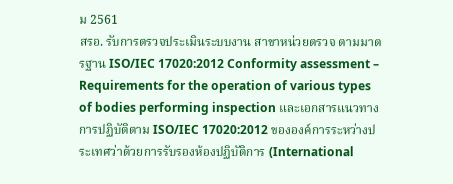ม 2561
สรอ. รับการตรวจประเมินระบบงาน สาขาหน่วยตรวจ ตามมาตรฐาน ISO/IEC 17020:2012 Conformity assessment – Requirements for the operation of various types of bodies performing inspection และเอกสารแนวทางการปฏิบัติตาม ISO/IEC 17020:2012 ขององค์การระหว่างประเทศว่าด้วยการรับรองห้องปฏิบัติการ (International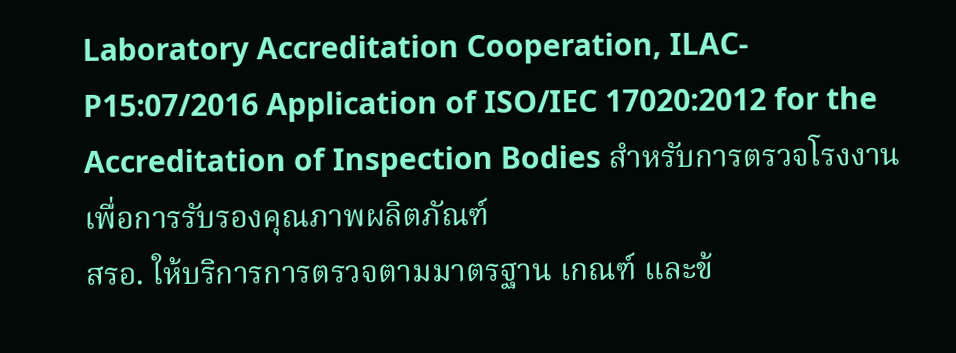Laboratory Accreditation Cooperation, ILAC-P15:07/2016 Application of ISO/IEC 17020:2012 for the Accreditation of Inspection Bodies สำหรับการตรวจโรงงานเพื่อการรับรองคุณภาพผลิตภัณฑ์
สรอ. ให้บริการการตรวจตามมาตรฐาน เกณฑ์ และข้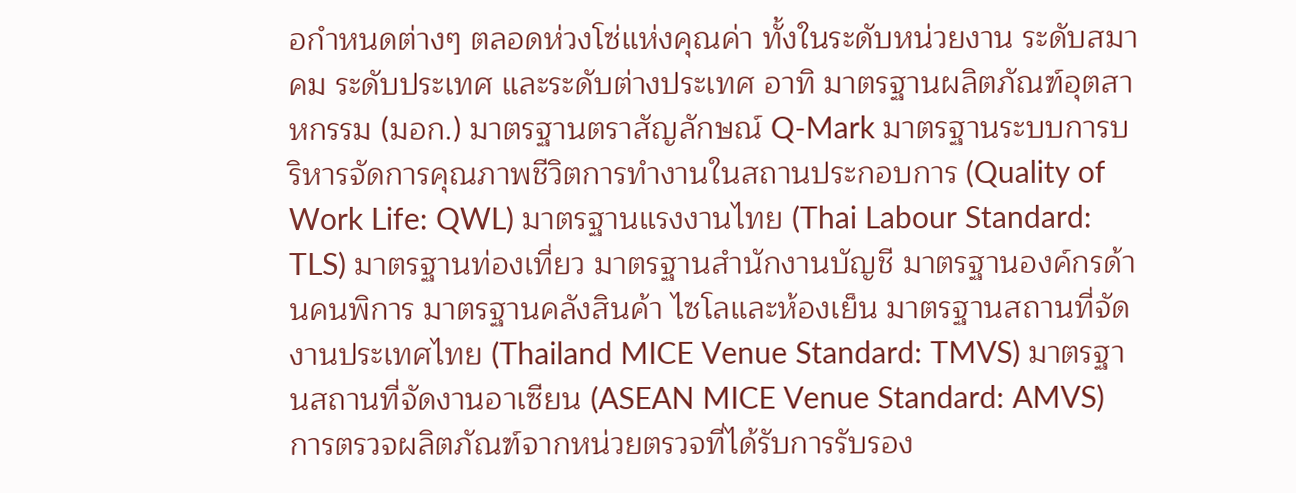อกำหนดต่างๆ ตลอดห่วงโซ่แห่งคุณค่า ทั้งในระดับหน่วยงาน ระดับสมาคม ระดับประเทศ และระดับต่างประเทศ อาทิ มาตรฐานผลิตภัณฑ์อุตสาหกรรม (มอก.) มาตรฐานตราสัญลักษณ์ Q-Mark มาตรฐานระบบการบริหารจัดการคุณภาพชีวิตการทำงานในสถานประกอบการ (Quality of Work Life: QWL) มาตรฐานแรงงานไทย (Thai Labour Standard: TLS) มาตรฐานท่องเที่ยว มาตรฐานสำนักงานบัญชี มาตรฐานองค์กรด้านคนพิการ มาตรฐานคลังสินค้า ไซโลและห้องเย็น มาตรฐานสถานที่จัดงานประเทศไทย (Thailand MICE Venue Standard: TMVS) มาตรฐานสถานที่จัดงานอาเซียน (ASEAN MICE Venue Standard: AMVS)
การตรวจผลิตภัณฑ์จากหน่วยตรวจที่ได้รับการรับรอง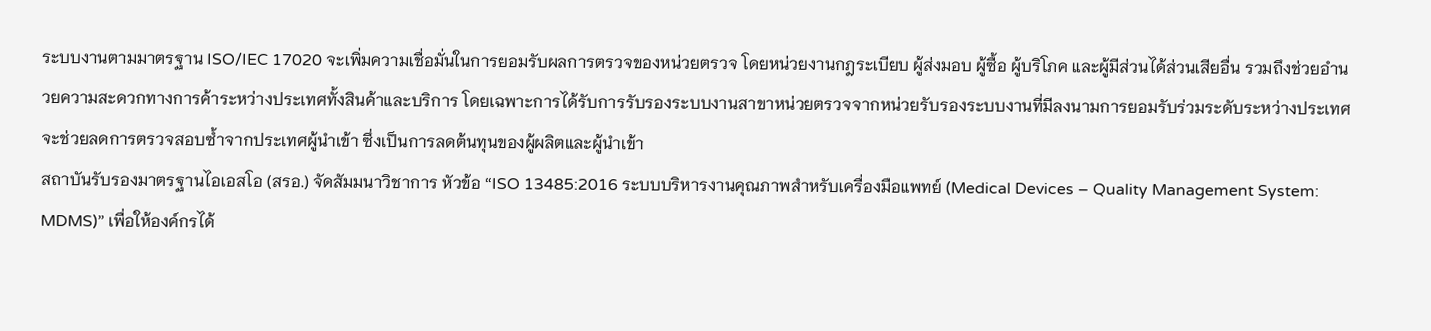ระบบงานตามมาตรฐาน ISO/IEC 17020 จะเพิ่มความเชื่อมั่นในการยอมรับผลการตรวจของหน่วยตรวจ โดยหน่วยงานกฎระเบียบ ผู้ส่งมอบ ผู้ซื้อ ผู้บริโภค และผู้มีส่วนได้ส่วนเสียอื่น รวมถึงช่วยอำนวยความสะดวกทางการค้าระหว่างประเทศทั้งสินค้าและบริการ โดยเฉพาะการได้รับการรับรองระบบงานสาขาหน่วยตรวจจากหน่วยรับรองระบบงานที่มีลงนามการยอมรับร่วมระดับระหว่างประเทศ จะช่วยลดการตรวจสอบซ้ำจากประเทศผู้นำเข้า ซึ่งเป็นการลดต้นทุนของผู้ผลิตและผู้นำเข้า
สถาบันรับรองมาตรฐานไอเอสโอ (สรอ.) จัดสัมมนาวิชาการ หัวข้อ “ISO 13485:2016 ระบบบริหารงานคุณภาพสำหรับเครื่องมือแพทย์ (Medical Devices – Quality Management System: MDMS)” เพื่อให้องค์กรได้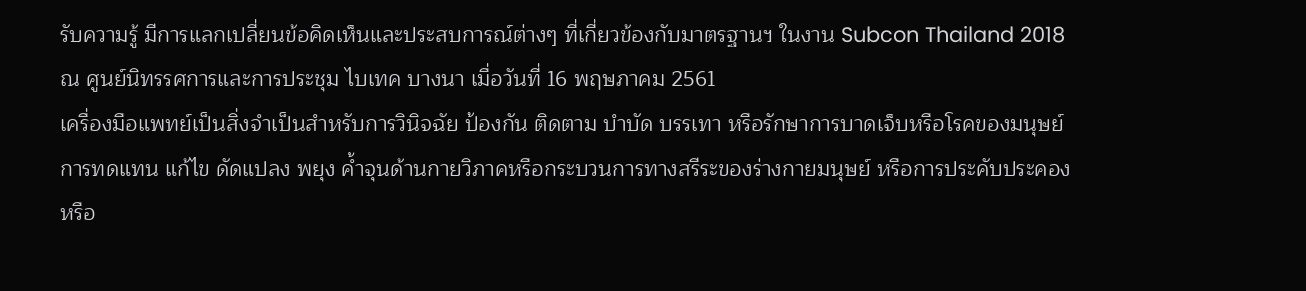รับความรู้ มีการแลกเปลี่ยนข้อคิดเห็นและประสบการณ์ต่างๆ ที่เกี่ยวข้องกับมาตรฐานฯ ในงาน Subcon Thailand 2018 ณ ศูนย์นิทรรศการและการประชุม ไบเทค บางนา เมื่อวันที่ 16 พฤษภาคม 2561
เครื่องมือแพทย์เป็นสิ่งจำเป็นสำหรับการวินิจฉัย ป้องกัน ติดตาม บำบัด บรรเทา หรือรักษาการบาดเจ็บหรือโรคของมนุษย์ การทดแทน แก้ไข ดัดแปลง พยุง ค้ำจุนด้านกายวิภาคหรือกระบวนการทางสรีระของร่างกายมนุษย์ หรือการประคับประคองหรือ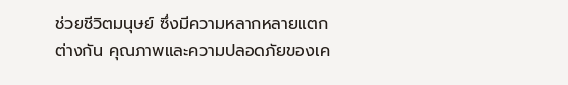ช่วยชีวิตมนุษย์ ซึ่งมีความหลากหลายแตกต่างกัน คุณภาพและความปลอดภัยของเค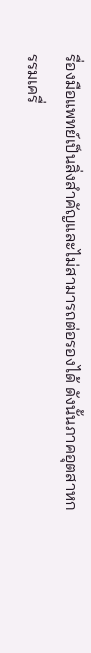รื่องมือแพทย์เป็นสิ่งสำคัญและไม่สามารถต่อรองได้ ดังนั้นภาคอุตสาหกรรมเครื่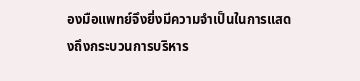องมือแพทย์จึงยิ่งมีความจำเป็นในการแสดงถึงกระบวนการบริหาร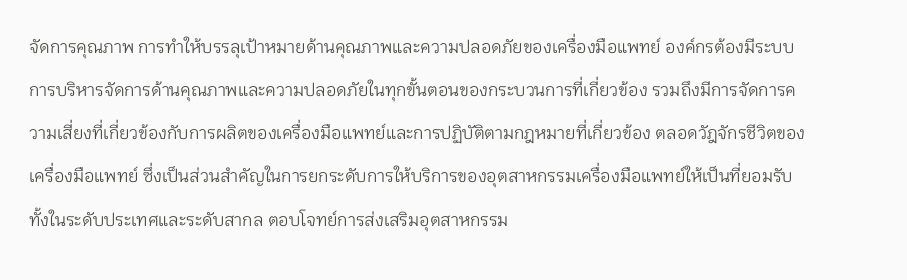จัดการคุณภาพ การทำให้บรรลุเป้าหมายด้านคุณภาพและความปลอดภัยของเครื่องมือแพทย์ องค์กรต้องมีระบบการบริหารจัดการด้านคุณภาพและความปลอดภัยในทุกขั้นตอนของกระบวนการที่เกี่ยวข้อง รวมถึงมีการจัดการความเสี่ยงที่เกี่ยวข้องกับการผลิตของเครื่องมือแพทย์และการปฏิบัติตามกฎหมายที่เกี่ยวข้อง ตลอดวัฎจักรชีวิตของเครื่องมือแพทย์ ซึ่งเป็นส่วนสำคัญในการยกระดับการให้บริการของอุตสาหกรรมเครื่องมือแพทย์ให้เป็นที่ยอมรับทั้งในระดับประเทศและระดับสากล ตอบโจทย์การส่งเสริมอุตสาหกรรม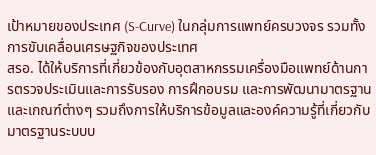เป้าหมายของประเทศ (S-Curve) ในกลุ่มการแพทย์ครบวงจร รวมทั้งการขับเคลื่อนเศรษฐกิจของประเทศ
สรอ. ได้ให้บริการที่เกี่ยวข้องกับอุตสาหกรรมเครื่องมือแพทย์ด้านการตรวจประเมินและการรับรอง การฝึกอบรม และการพัฒนามาตรฐานและเกณฑ์ต่างๆ รวมถึงการให้บริการข้อมูลและองค์ความรู้ที่เกี่ยวกับมาตรฐานระบบบ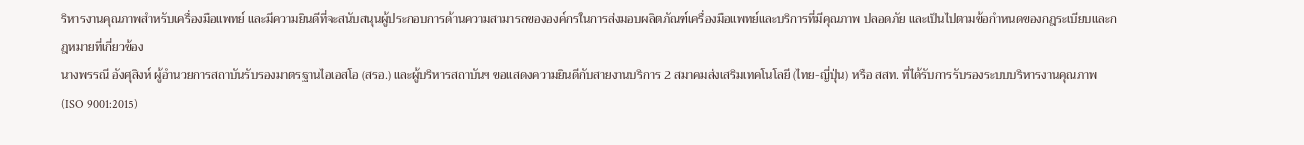ริหารงานคุณภาพสำหรับเครื่องมือแพทย์ และมีความยินดีที่จะสนับสนุนผู้ประกอบการด้านความสามารถขององค์กรในการส่งมอบผลิตภัณฑ์เครื่องมือแพทย์และบริการที่มีคุณภาพ ปลอดภัย และเป็นไปตามข้อกำหนดของกฎระเบียบและกฎหมายที่เกี่ยวข้อง
นางพรรณี อังศุสิงห์ ผู้อำนวยการสถาบันรับรองมาตรฐานไอเอสโอ (สรอ.) และผู้บริหารสถาบันฯ ขอแสดงความยินดีกับสายงานบริการ 2 สมาคมส่งเสริมเทคโนโลยี (ไทย-ญี่ปุ่น) หรือ สสท. ที่ได้รับการรับรองระบบบริหารงานคุณภาพ (ISO 9001:2015)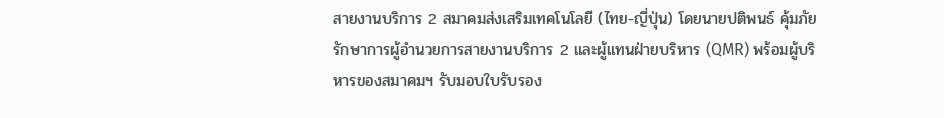สายงานบริการ 2 สมาคมส่งเสริมเทคโนโลยี (ไทย-ญี่ปุ่น) โดยนายปติพนธ์ คุ้มภัย รักษาการผู้อำนวยการสายงานบริการ 2 และผู้แทนฝ่ายบริหาร (QMR) พร้อมผู้บริหารของสมาคมฯ รับมอบใบรับรอง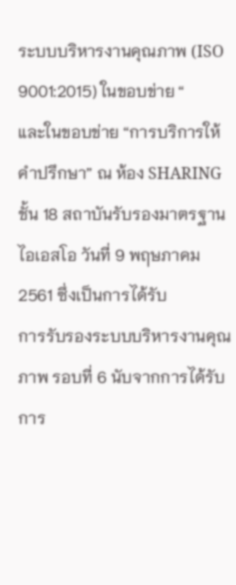ระบบบริหารงานคุณภาพ (ISO 9001:2015) ในขอบข่าย “
และในขอบข่าย “การบริการให้คำปรึกษา” ณ ห้อง SHARING ชั้น 18 สถาบันรับรองมาตรฐานไอเอสโอ วันที่ 9 พฤษภาคม 2561 ซึ่งเป็นการได้รับ
การรับรองระบบบริหารงานคุณภาพ รอบที่ 6 นับจากการได้รับการ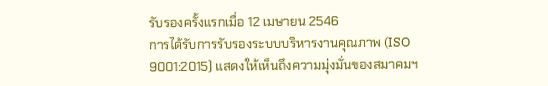รับรองครั้งแรกเมื่อ 12 เมษายน 2546
การได้รับการรับรองระบบบริหารงานคุณภาพ (ISO 9001:2015) แสดงให้เห็นถึงความมุ่งมั่นของสมาคมฯ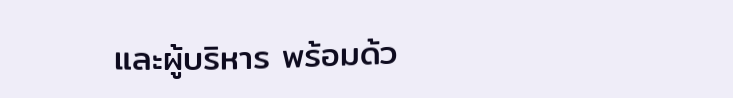และผู้บริหาร พร้อมด้ว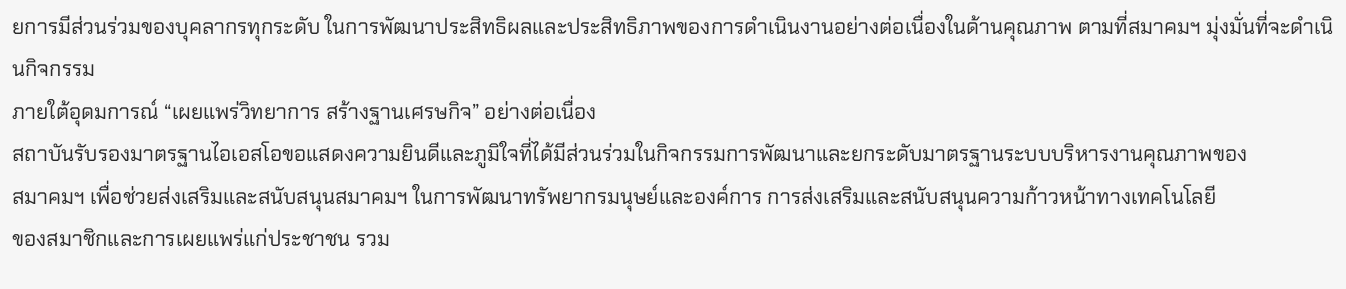ยการมีส่วนร่วมของบุคลากรทุกระดับ ในการพัฒนาประสิทธิผลและประสิทธิภาพของการดำเนินงานอย่างต่อเนื่องในด้านคุณภาพ ตามที่สมาคมฯ มุ่งมั่นที่จะดำเนินกิจกรรม
ภายใต้อุดมการณ์ “เผยแพร่วิทยาการ สร้างฐานเศรษกิจ” อย่างต่อเนื่อง
สถาบันรับรองมาตรฐานไอเอสโอขอแสดงความยินดีและภูมิใจที่ได้มีส่วนร่วมในกิจกรรมการพัฒนาและยกระดับมาตรฐานระบบบริหารงานคุณภาพของ
สมาคมฯ เพื่อช่วยส่งเสริมและสนับสนุนสมาคมฯ ในการพัฒนาทรัพยากรมนุษย์และองค์การ การส่งเสริมและสนับสนุนความก้าวหน้าทางเทคโนโลยี
ของสมาชิกและการเผยแพร่แก่ประชาชน รวม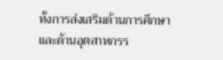ทั้งการส่งเสริมด้านการศึกษาและด้านอุตสาหกรร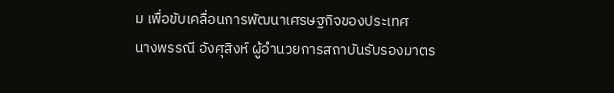ม เพื่อขับเคลื่อนการพัฒนาเศรษฐกิจของประเทศ
นางพรรณี อังศุสิงห์ ผู้อำนวยการสถาบันรับรองมาตร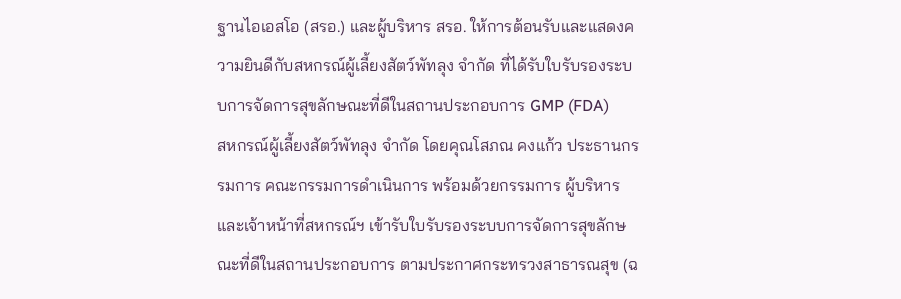ฐานไอเอสโอ (สรอ.) และผู้บริหาร สรอ. ให้การต้อนรับและแสดงความยินดีกับสหกรณ์ผู้เลี้ยงสัตว์พัทลุง จำกัด ที่ได้รับใบรับรองระบบการจัดการสุขลักษณะที่ดีในสถานประกอบการ GMP (FDA)
สหกรณ์ผู้เลี้ยงสัตว์พัทลุง จำกัด โดยคุณโสภณ คงแก้ว ประธานกรรมการ คณะกรรมการดำเนินการ พร้อมด้วยกรรมการ ผู้บริหารและเจ้าหน้าที่สหกรณ์ฯ เข้ารับใบรับรองระบบการจัดการสุขลักษณะที่ดีในสถานประกอบการ ตามประกาศกระทรวงสาธารณสุข (ฉ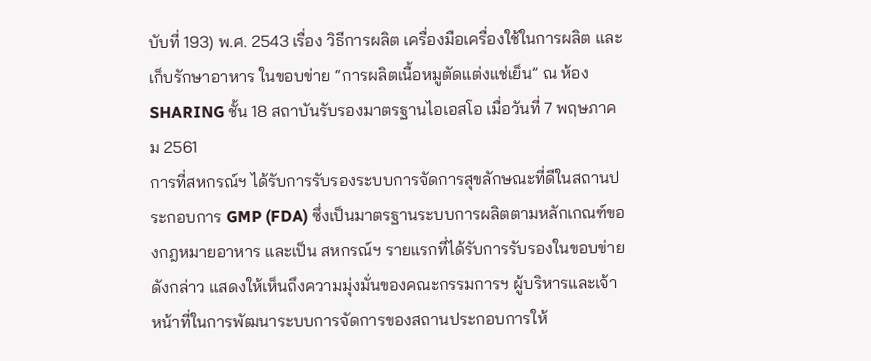บับที่ 193) พ.ศ. 2543 เรื่อง วิธีการผลิต เครื่องมือเครื่องใช้ในการผลิต และเก็บรักษาอาหาร ในขอบข่าย “การผลิตเนื้อหมูตัดแต่งแช่เย็น” ณ ห้อง SHARING ชั้น 18 สถาบันรับรองมาตรฐานไอเอสโอ เมื่อวันที่ 7 พฤษภาคม 2561
การที่สหกรณ์ฯ ได้รับการรับรองระบบการจัดการสุขลักษณะที่ดีในสถานประกอบการ GMP (FDA) ซึ่งเป็นมาตรฐานระบบการผลิตตามหลักเกณฑ์ของกฎหมายอาหาร และเป็น สหกรณ์ฯ รายแรกที่ได้รับการรับรองในขอบข่ายดังกล่าว แสดงให้เห็นถึงความมุ่งมั่นของคณะกรรมการฯ ผู้บริหารและเจ้าหน้าที่ในการพัฒนาระบบการจัดการของสถานประกอบการให้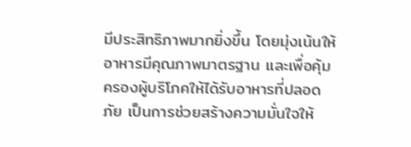มีประสิทธิภาพมากยิ่งขึ้น โดยมุ่งเน้นให้อาหารมีคุณภาพมาตรฐาน และเพื่อคุ้มครองผู้บริโภคให้ได้รับอาหารที่ปลอดภัย เป็นการช่วยสร้างความมั่นใจให้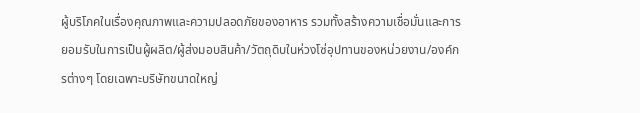ผู้บริโภคในเรื่องคุณภาพและความปลอดภัยของอาหาร รวมทั้งสร้างความเชื่อมั่นและการยอมรับในการเป็นผู้ผลิต/ผู้ส่งมอบสินค้า/วัตถุดิบในห่วงโซ่อุปทานของหน่วยงาน/องค์กรต่างๆ โดยเฉพาะบริษัทขนาดใหญ่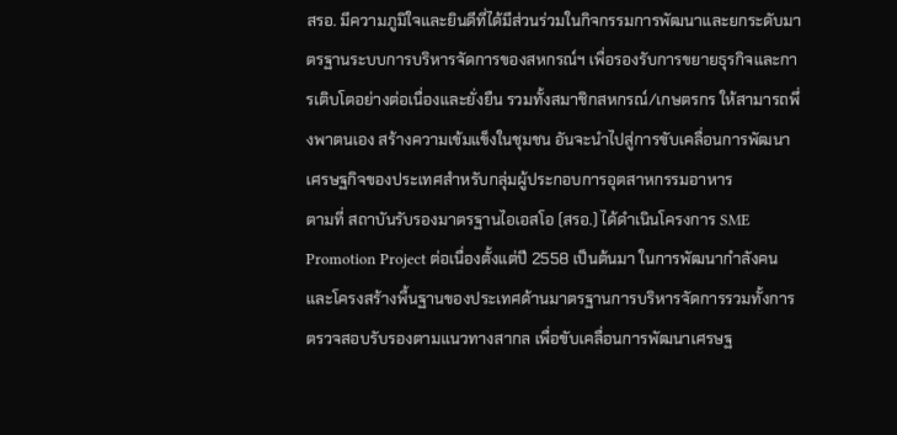สรอ. มีความภูมิใจและยินดีที่ได้มีส่วนร่วมในกิจกรรมการพัฒนาและยกระดับมาตรฐานระบบการบริหารจัดการของสหกรณ์ฯ เพื่อรองรับการขยายธุรกิจและการเติบโตอย่างต่อเนื่องและยั่งยืน รวมทั้งสมาชิกสหกรณ์/เกษตรกร ให้สามารถพึ่งพาตนเอง สร้างความเข้มแข็งในชุมชน อันจะนำไปสู่การขับเคลื่อนการพัฒนาเศรษฐกิจของประเทศสำหรับกลุ่มผู้ประกอบการอุตสาหกรรมอาหาร
ตามที่ สถาบันรับรองมาตรฐานไอเอสโอ (สรอ.) ได้ดำเนินโครงการ SME Promotion Project ต่อเนื่องตั้งแต่ปี 2558 เป็นต้นมา ในการพัฒนากำลังคนและโครงสร้างพื้นฐานของประเทศด้านมาตรฐานการบริหารจัดการรวมทั้งการตรวจสอบรับรองตามแนวทางสากล เพื่อขับเคลื่อนการพัฒนาเศรษฐ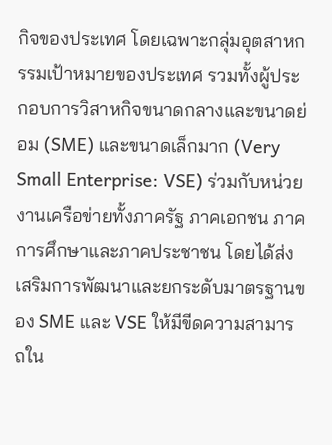กิจของประเทศ โดยเฉพาะกลุ่มอุตสาหกรรมเป้าหมายของประเทศ รวมทั้งผู้ประกอบการวิสาหกิจขนาดกลางและขนาดย่อม (SME) และขนาดเล็กมาก (Very Small Enterprise: VSE) ร่วมกับหน่วยงานเครือข่ายทั้งภาครัฐ ภาคเอกชน ภาคการศึกษาและภาคประชาชน โดยได้ส่งเสริมการพัฒนาและยกระดับมาตรฐานของ SME และ VSE ให้มีขีดความสามารถใน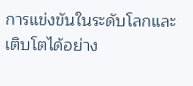การแข่งขันในระดับโลกและเติบโตได้อย่าง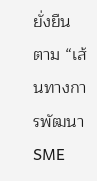ยั่งยืน ตาม “เส้นทางการพัฒนา SME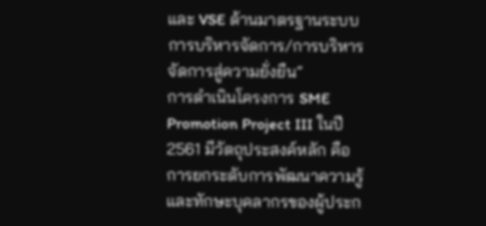และ VSE ด้านมาตรฐานระบบการบริหารจัดการ/การบริหารจัดการสู่ความยั่งยืน”
การดำเนินโครงการ SME Promotion Project III ในปี 2561 มีวัตถุประสงค์หลัก คือ การยกระดับการพัฒนาความรู้และทักษะบุคลากรของผู้ประก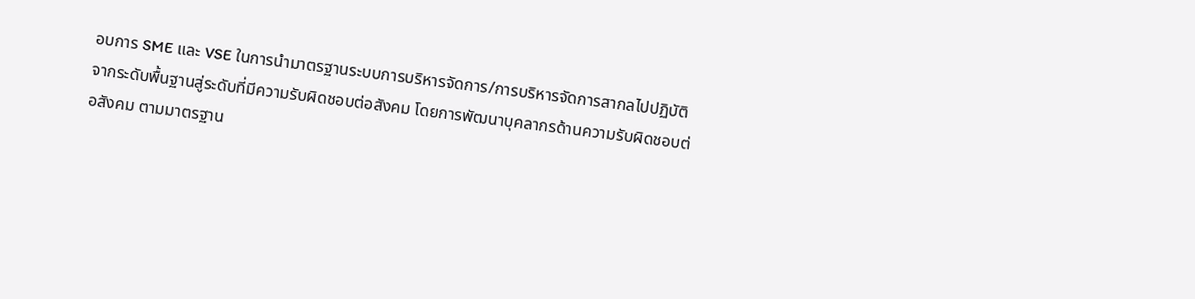อบการ SME และ VSE ในการนำมาตรฐานระบบการบริหารจัดการ/การบริหารจัดการสากลไปปฏิบัติ จากระดับพื้นฐานสู่ระดับที่มีความรับผิดชอบต่อสังคม โดยการพัฒนาบุคลากรด้านความรับผิดชอบต่อสังคม ตามมาตรฐาน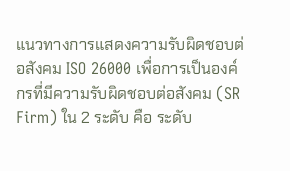แนวทางการแสดงความรับผิดชอบต่อสังคม ISO 26000 เพื่อการเป็นองค์กรที่มีความรับผิดชอบต่อสังคม (SR Firm) ใน 2 ระดับ คือ ระดับ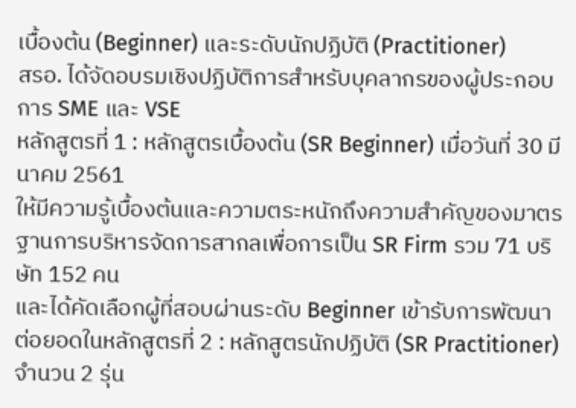เบื้องต้น (Beginner) และระดับนักปฏิบัติ (Practitioner)
สรอ. ได้จัดอบรมเชิงปฏิบัติการสำหรับบุคลากรของผู้ประกอบการ SME และ VSE
หลักสูตรที่ 1 : หลักสูตรเบื้องต้น (SR Beginner) เมื่อวันที่ 30 มีนาคม 2561
ให้มีความรู้เบื้องต้นและความตระหนักถึงความสำคัญของมาตรฐานการบริหารจัดการสากลเพื่อการเป็น SR Firm รวม 71 บริษัท 152 คน
และได้คัดเลือกผู้ที่สอบผ่านระดับ Beginner เข้ารับการพัฒนาต่อยอดในหลักสูตรที่ 2 : หลักสูตรนักปฏิบัติ (SR Practitioner) จำนวน 2 รุ่น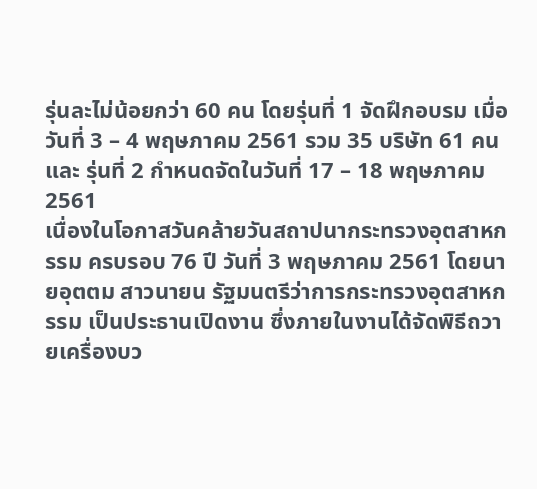รุ่นละไม่น้อยกว่า 60 คน โดยรุ่นที่ 1 จัดฝึกอบรม เมื่อวันที่ 3 – 4 พฤษภาคม 2561 รวม 35 บริษัท 61 คน และ รุ่นที่ 2 กำหนดจัดในวันที่ 17 – 18 พฤษภาคม 2561
เนื่องในโอกาสวันคล้ายวันสถาปนากระทรวงอุตสาหกรรม ครบรอบ 76 ปี วันที่ 3 พฤษภาคม 2561 โดยนายอุตตม สาวนายน รัฐมนตรีว่าการกระทรวงอุตสาหกรรม เป็นประธานเปิดงาน ซึ่งภายในงานได้จัดพิธีถวายเครื่องบว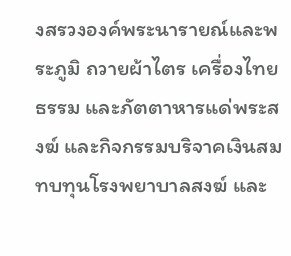งสรวงองค์พระนารายณ์และพระภูมิ ถวายผ้าไตร เครื่องไทยธรรม และภัตตาหารแด่พระสงฆ์ และกิจกรรมบริจาคเงินสมทบทุนโรงพยาบาลสงฆ์ และ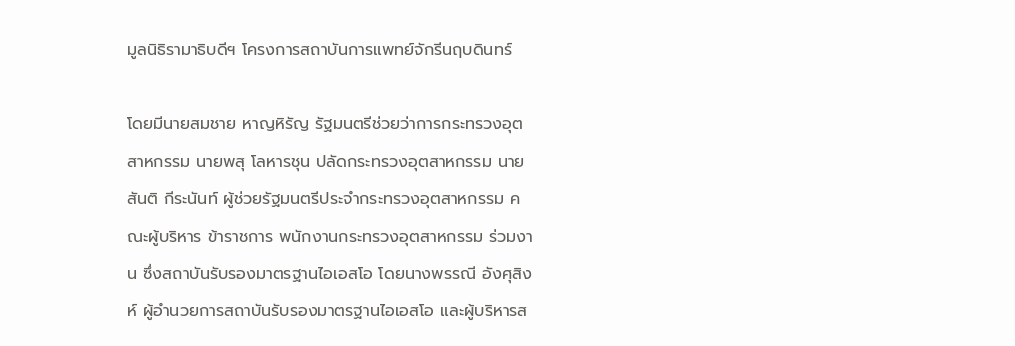มูลนิธิรามาธิบดีฯ โครงการสถาบันการแพทย์จักรีนฤบดินทร์

โดยมีนายสมชาย หาญหิรัญ รัฐมนตรีช่วยว่าการกระทรวงอุตสาหกรรม นายพสุ โลหารชุน ปลัดกระทรวงอุตสาหกรรม นายสันติ กีระนันท์ ผู้ช่วยรัฐมนตรีประจำกระทรวงอุตสาหกรรม คณะผู้บริหาร ข้าราชการ พนักงานกระทรวงอุตสาหกรรม ร่วมงาน ซึ่งสถาบันรับรองมาตรฐานไอเอสโอ โดยนางพรรณี อังศุสิงห์ ผู้อำนวยการสถาบันรับรองมาตรฐานไอเอสโอ และผู้บริหารส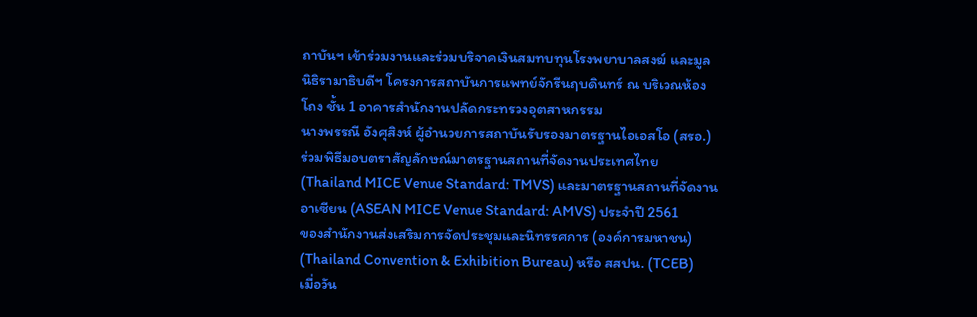ถาบันฯ เข้าร่วมงานและร่วมบริจาคเงินสมทบทุนโรงพยาบาลสงฆ์ และมูลนิธิรามาธิบดีฯ โครงการสถาบันการแพทย์จักรีนฤบดินทร์ ณ บริเวณห้องโถง ชั้น 1 อาคารสำนักงานปลัดกระทรวงอุตสาหกรรม
นางพรรณี อังศุสิงห์ ผู้อำนวยการสถาบันรับรองมาตรฐานไอเอสโอ (สรอ.) ร่วมพิธีมอบตราสัญลักษณ์มาตรฐานสถานที่จัดงานประเทศไทย
(Thailand MICE Venue Standard: TMVS) และมาตรฐานสถานที่จัดงานอาเซียน (ASEAN MICE Venue Standard: AMVS) ประจำปี 2561
ของสำนักงานส่งเสริมการจัดประชุมและนิทรรศการ (องค์การมหาชน) (Thailand Convention & Exhibition Bureau) หรือ สสปน. (TCEB)
เมื่อวัน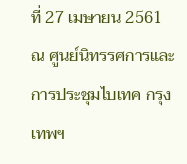ที่ 27 เมษายน 2561 ณ ศูนย์นิทรรศการและการประชุมไบเทค กรุงเทพฯ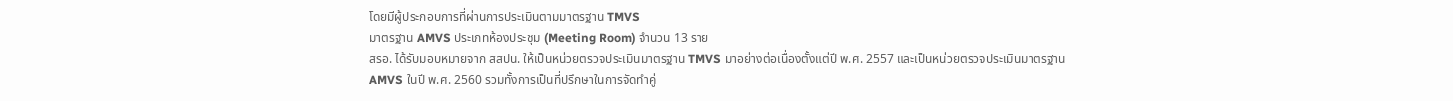โดยมีผู้ประกอบการที่ผ่านการประเมินตามมาตรฐาน TMVS
มาตรฐาน AMVS ประเภทห้องประชุม (Meeting Room) จำนวน 13 ราย
สรอ. ได้รับมอบหมายจาก สสปน. ให้เป็นหน่วยตรวจประเมินมาตรฐาน TMVS มาอย่างต่อเนื่องตั้งแต่ปี พ.ศ. 2557 และเป็นหน่วยตรวจประเมินมาตรฐาน AMVS ในปี พ.ศ. 2560 รวมทั้งการเป็นที่ปรึกษาในการจัดทำคู่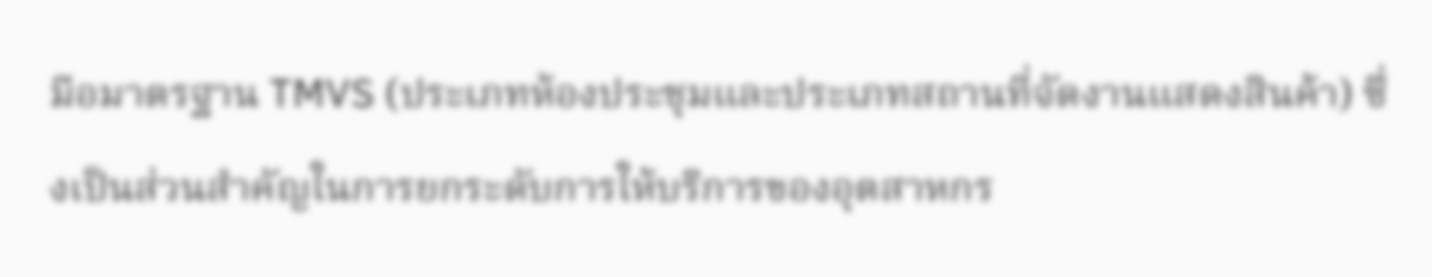มือมาตรฐาน TMVS (ประเภทห้องประชุมและประเภทสถานที่จัดงานแสดงสินค้า) ซึ่งเป็นส่วนสำคัญในการยกระดับการให้บริการของอุตสาหกร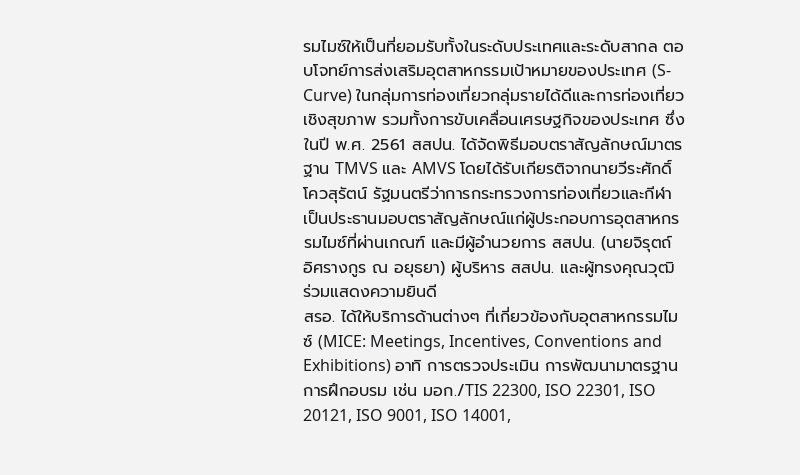รมไมซ์ให้เป็นที่ยอมรับทั้งในระดับประเทศและระดับสากล ตอบโจทย์การส่งเสริมอุตสาหกรรมเป้าหมายของประเทศ (S-Curve) ในกลุ่มการท่องเที่ยวกลุ่มรายได้ดีและการท่องเที่ยวเชิงสุขภาพ รวมทั้งการขับเคลื่อนเศรษฐกิจของประเทศ ซึ่งในปี พ.ศ. 2561 สสปน. ได้จัดพิธีมอบตราสัญลักษณ์มาตรฐาน TMVS และ AMVS โดยได้รับเกียรติจากนายวีระศักดิ์ โควสุรัตน์ รัฐมนตรีว่าการกระทรวงการท่องเที่ยวและกีฬา เป็นประธานมอบตราสัญลักษณ์แก่ผู้ประกอบการอุตสาหกรรมไมซ์ที่ผ่านเกณฑ์ และมีผู้อำนวยการ สสปน. (นายจิรุตถ์ อิศรางกูร ณ อยุธยา) ผู้บริหาร สสปน. และผู้ทรงคุณวุฒิ ร่วมแสดงความยินดี
สรอ. ได้ให้บริการด้านต่างๆ ที่เกี่ยวข้องกับอุตสาหกรรมไมซ์ (MICE: Meetings, Incentives, Conventions and Exhibitions) อาทิ การตรวจประเมิน การพัฒนามาตรฐาน การฝึกอบรม เช่น มอก./TIS 22300, ISO 22301, ISO 20121, ISO 9001, ISO 14001,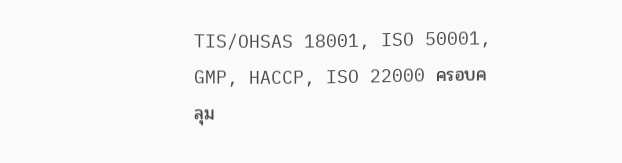TIS/OHSAS 18001, ISO 50001, GMP, HACCP, ISO 22000 ครอบคลุม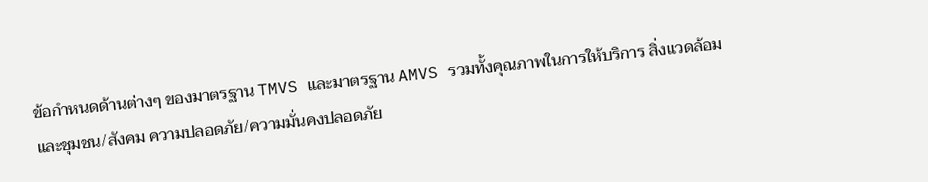ข้อกำหนดด้านต่างๆ ของมาตรฐาน TMVS และมาตรฐาน AMVS รวมทั้งคุณภาพในการให้บริการ สิ่งแวดล้อมและชุมชน/สังคม ความปลอดภัย/ความมั่นคงปลอดภัย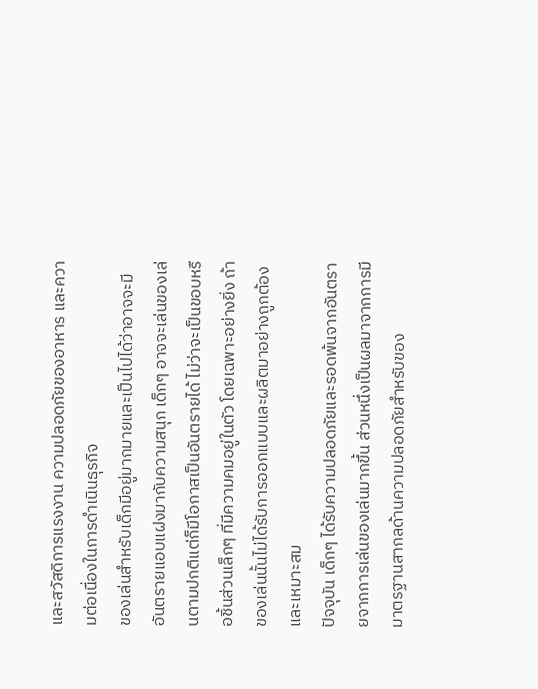และสวัสดิการแรงงาน ความปลอดภัยของอาหาร และความต่อเนื่องในการดำเนินธุรกิจ
ของเล่นสำหรับเด็กมีอยู่มากมายและเป็นไปได้ว่าอาจจะมีอันตรายแอบแฝงมากับความสนุก เด็กๆ อาจจะเล่นของเล่นตามปกติแต่ก็มีโอกาสเป็นอันตรายได้ ไม่ว่าจะเป็นขอบหรือชิ้นส่วนเล็กๆ ที่มีความคมอยู่ในตัว โดยเฉพาะอย่างยิ่ง ถ้าของเล่นนั้นไม่ได้รับการออกแบบและผลิตมาอย่างถูกต้องและเหมาะสม
ปัจจุบัน เด็กๆ ได้รับความปลอดภัยและรอดพ้นจากอันตรายจากการเล่นของเล่นมากขึ้น ส่วนหนึ่งเป็นผลมาจากการมีมาตรฐานสากลด้านความปลอดภัยสำหรับของ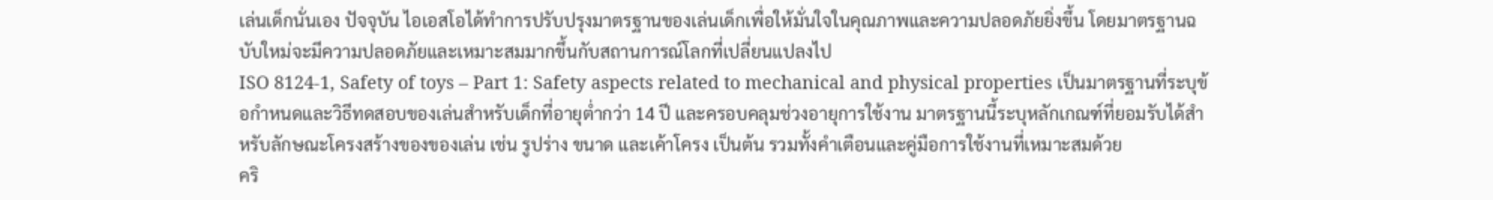เล่นเด็กนั่นเอง ปัจจุบัน ไอเอสโอได้ทำการปรับปรุงมาตรฐานของเล่นเด็กเพื่อให้มั่นใจในคุณภาพและความปลอดภัยยิ่งขึ้น โดยมาตรฐานฉบับใหม่จะมีความปลอดภัยและเหมาะสมมากขึ้นกับสถานการณ์โลกที่เปลี่ยนแปลงไป
ISO 8124-1, Safety of toys – Part 1: Safety aspects related to mechanical and physical properties เป็นมาตรฐานที่ระบุข้อกำหนดและวิธีทดสอบของเล่นสำหรับเด็กที่อายุต่ำกว่า 14 ปี และครอบคลุมช่วงอายุการใช้งาน มาตรฐานนี้ระบุหลักเกณฑ์ที่ยอมรับได้สำหรับลักษณะโครงสร้างของของเล่น เช่น รูปร่าง ขนาด และเค้าโครง เป็นต้น รวมทั้งคำเตือนและคู่มือการใช้งานที่เหมาะสมด้วย
คริ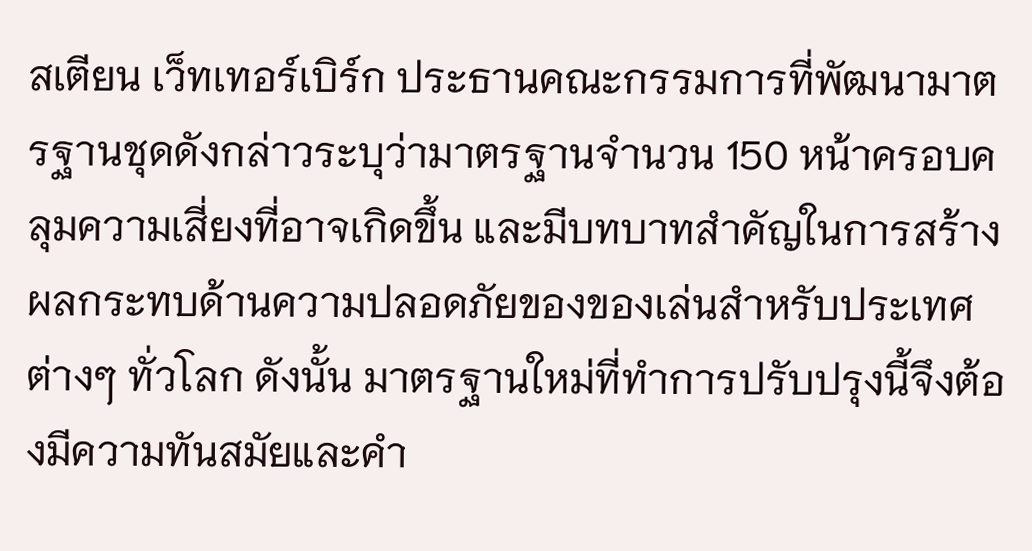สเตียน เว็ทเทอร์เบิร์ก ประธานคณะกรรมการที่พัฒนามาตรฐานชุดดังกล่าวระบุว่ามาตรฐานจำนวน 150 หน้าครอบคลุมความเสี่ยงที่อาจเกิดขึ้น และมีบทบาทสำคัญในการสร้างผลกระทบด้านความปลอดภัยของของเล่นสำหรับประเทศต่างๆ ทั่วโลก ดังนั้น มาตรฐานใหม่ที่ทำการปรับปรุงนี้จึงต้องมีความทันสมัยและคำ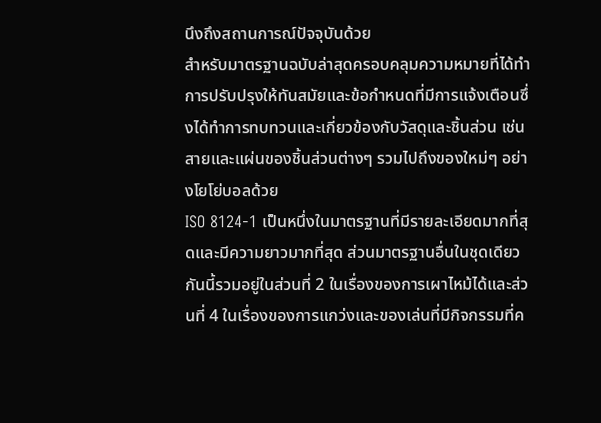นึงถึงสถานการณ์ปัจจุบันด้วย
สำหรับมาตรฐานฉบับล่าสุดครอบคลุมความหมายที่ได้ทำการปรับปรุงให้ทันสมัยและข้อกำหนดที่มีการแจ้งเตือนซึ่งได้ทำการทบทวนและเกี่ยวข้องกับวัสดุและชิ้นส่วน เช่น สายและแผ่นของชิ้นส่วนต่างๆ รวมไปถึงของใหม่ๆ อย่างโยโย่บอลด้วย
ISO 8124-1 เป็นหนึ่งในมาตรฐานที่มีรายละเอียดมากที่สุดและมีความยาวมากที่สุด ส่วนมาตรฐานอื่นในชุดเดียวกันนี้รวมอยู่ในส่วนที่ 2 ในเรื่องของการเผาไหม้ได้และส่วนที่ 4 ในเรื่องของการแกว่งและของเล่นที่มีกิจกรรมที่ค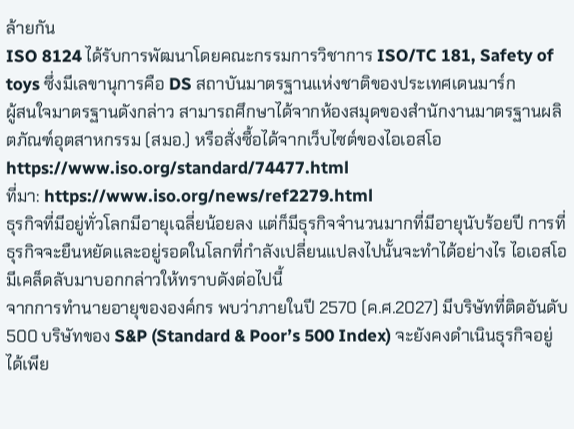ล้ายกัน
ISO 8124 ได้รับการพัฒนาโดยคณะกรรมการวิชาการ ISO/TC 181, Safety of toys ซึ่งมีเลขานุการคือ DS สถาบันมาตรฐานแห่งชาติของประเทศเดนมาร์ก
ผู้สนใจมาตรฐานดังกล่าว สามารถศึกษาได้จากห้องสมุดของสำนักงานมาตรฐานผลิตภัณฑ์อุตสาหกรรม (สมอ.) หรือสั่งซื้อได้จากเว็บไซต์ของไอเอสโอ https://www.iso.org/standard/74477.html
ที่มา: https://www.iso.org/news/ref2279.html
ธุรกิจที่มีอยู่ทั่วโลกมีอายุเฉลี่ยน้อยลง แต่ก็มีธุรกิจจำนวนมากที่มีอายุนับร้อยปี การที่ธุรกิจจะยืนหยัดและอยู่รอดในโลกที่กำลังเปลี่ยนแปลงไปนั้นจะทำได้อย่างไร ไอเอสโอมีเคล็ดลับมาบอกกล่าวให้ทราบดังต่อไปนี้
จากการทำนายอายุขององค์กร พบว่าภายในปี 2570 (ค.ศ.2027) มีบริษัทที่ติดอันดับ 500 บริษัทของ S&P (Standard & Poor’s 500 Index) จะยังคงดำเนินธุรกิจอยู่ได้เพีย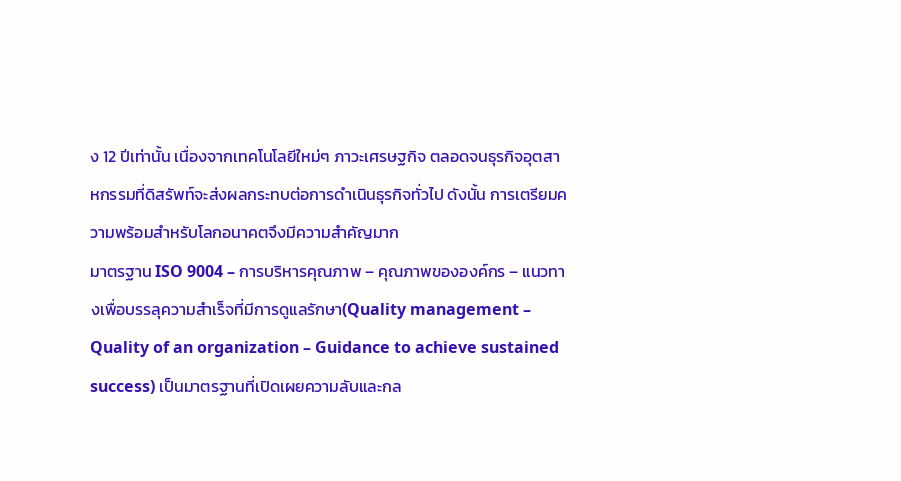ง 12 ปีเท่านั้น เนื่องจากเทคโนโลยีใหม่ๆ ภาวะเศรษฐกิจ ตลอดจนธุรกิจอุตสาหกรรมที่ดิสรัพท์จะส่งผลกระทบต่อการดำเนินธุรกิจทั่วไป ดังนั้น การเตรียมความพร้อมสำหรับโลกอนาคตจึงมีความสำคัญมาก
มาตรฐาน ISO 9004 – การบริหารคุณภาพ – คุณภาพขององค์กร – แนวทางเพื่อบรรลุความสำเร็จที่มีการดูแลรักษา(Quality management – Quality of an organization – Guidance to achieve sustained success) เป็นมาตรฐานที่เปิดเผยความลับและกล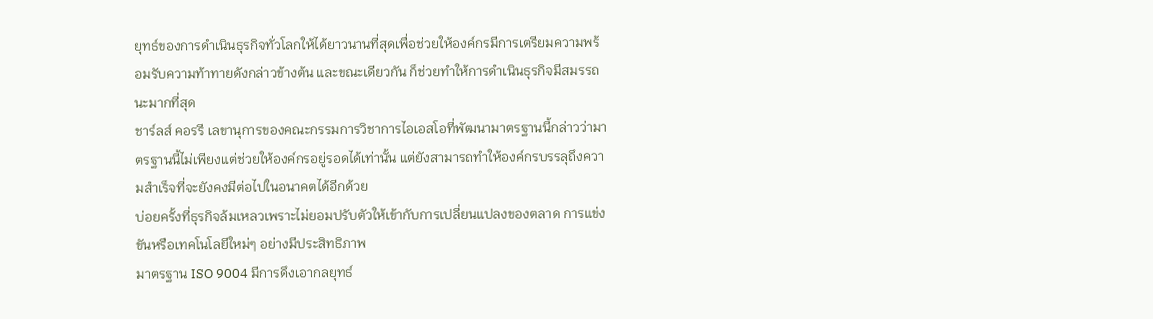ยุทธ์ของการดำเนินธุรกิจทั่วโลกให้ได้ยาวนานที่สุดเพื่อช่วยให้องค์กรมีการเตรียมความพร้อมรับความท้าทายดังกล่าวข้างต้น และขณะเดียวกัน ก็ช่วยทำให้การดำเนินธุรกิจมีสมรรถนะมากที่สุด
ชาร์ลส์ คอรรี เลขานุการของคณะกรรมการวิชาการไอเอสโอที่พัฒนามาตรฐานนี้กล่าวว่ามาตรฐานนี้ไม่เพียงแต่ช่วยให้องค์กรอยู่รอดได้เท่านั้น แต่ยังสามารถทำให้องค์กรบรรลุถึงความสำเร็จที่จะยังคงมีต่อไปในอนาคตได้อีกด้วย
บ่อยครั้งที่ธุรกิจล้มเหลวเพราะไม่ยอมปรับตัวให้เข้ากับการเปลี่ยนแปลงของตลาด การแข่งขันหรือเทคโนโลยีใหม่ๆ อย่างมีประสิทธิภาพ
มาตรฐาน ISO 9004 มีการดึงเอากลยุทธ์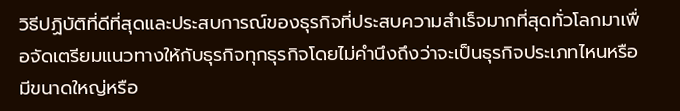วิธีปฏิบัติที่ดีที่สุดและประสบการณ์ของธุรกิจที่ประสบความสำเร็จมากที่สุดทั่วโลกมาเพื่อจัดเตรียมแนวทางให้กับธุรกิจทุกธุรกิจโดยไม่คำนึงถึงว่าจะเป็นธุรกิจประเภทไหนหรือมีขนาดใหญ่หรือ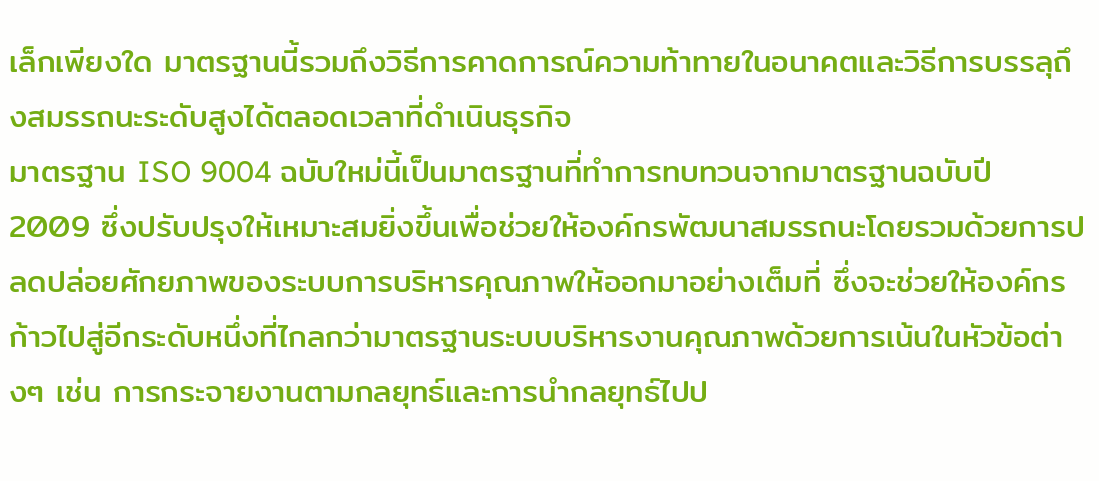เล็กเพียงใด มาตรฐานนี้รวมถึงวิธีการคาดการณ์ความท้าทายในอนาคตและวิธีการบรรลุถึงสมรรถนะระดับสูงได้ตลอดเวลาที่ดำเนินธุรกิจ
มาตรฐาน ISO 9004 ฉบับใหม่นี้เป็นมาตรฐานที่ทำการทบทวนจากมาตรฐานฉบับปี 2009 ซึ่งปรับปรุงให้เหมาะสมยิ่งขึ้นเพื่อช่วยให้องค์กรพัฒนาสมรรถนะโดยรวมด้วยการปลดปล่อยศักยภาพของระบบการบริหารคุณภาพให้ออกมาอย่างเต็มที่ ซึ่งจะช่วยให้องค์กรก้าวไปสู่อีกระดับหนึ่งที่ไกลกว่ามาตรฐานระบบบริหารงานคุณภาพด้วยการเน้นในหัวข้อต่างๆ เช่น การกระจายงานตามกลยุทธ์และการนำกลยุทธ์ไปป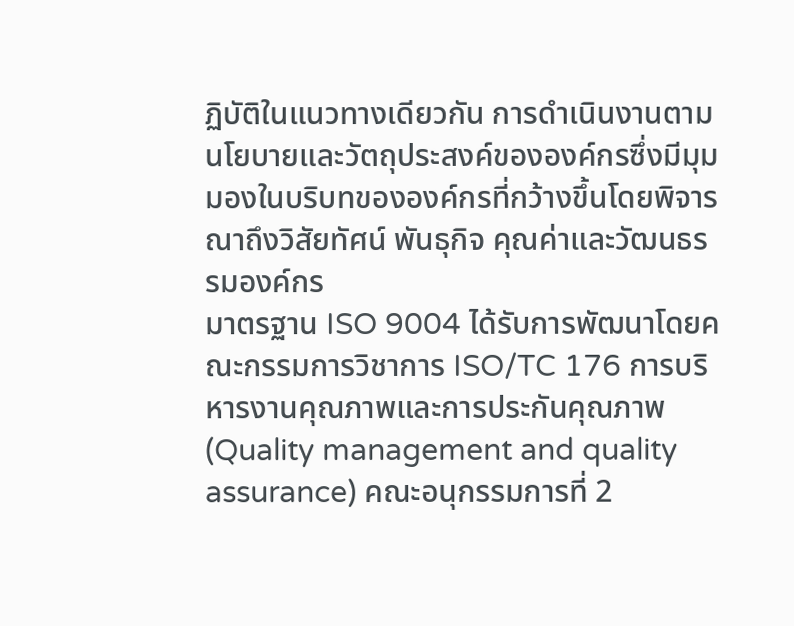ฏิบัติในแนวทางเดียวกัน การดำเนินงานตามนโยบายและวัตถุประสงค์ขององค์กรซึ่งมีมุมมองในบริบทขององค์กรที่กว้างขึ้นโดยพิจารณาถึงวิสัยทัศน์ พันธุกิจ คุณค่าและวัฒนธรรมองค์กร
มาตรฐาน ISO 9004 ได้รับการพัฒนาโดยคณะกรรมการวิชาการ ISO/TC 176 การบริหารงานคุณภาพและการประกันคุณภาพ (Quality management and quality assurance) คณะอนุกรรมการที่ 2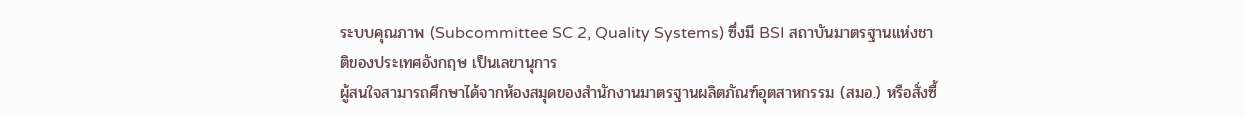ระบบคุณภาพ (Subcommittee SC 2, Quality Systems) ซึ่งมี BSI สถาบันมาตรฐานแห่งชาติของประเทศอังกฤษ เป็นเลขานุการ
ผู้สนใจสามารถศึกษาได้จากห้องสมุดของสำนักงานมาตรฐานผลิตภัณฑ์อุตสาหกรรม (สมอ.) หรือสั่งซื้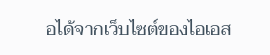อได้จากเว็บไซต์ของไอเอส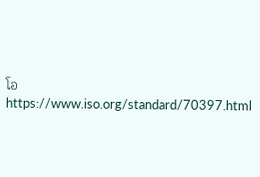โอ https://www.iso.org/standard/70397.html